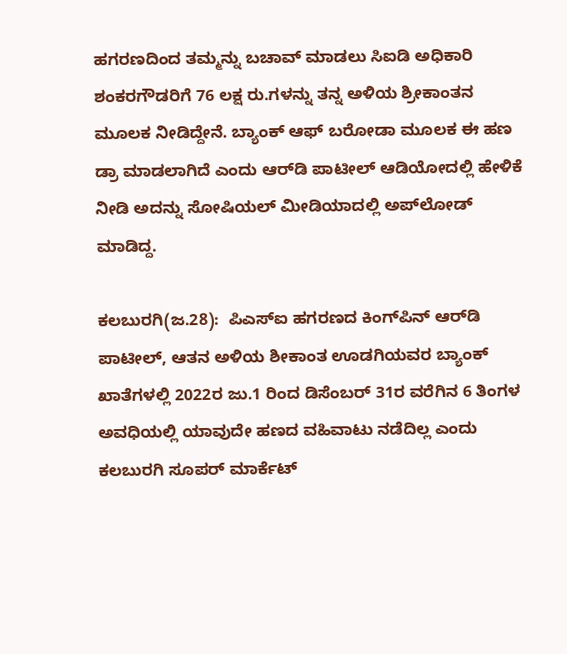ಹಗರಣದಿಂದ ತಮ್ಮನ್ನು ಬಚಾವ್‌ ಮಾಡಲು ಸಿಐಡಿ ಅಧಿಕಾರಿ ಶಂಕರಗೌಡರಿಗೆ 76 ಲಕ್ಷ ರು.ಗಳನ್ನು ತನ್ನ ಅಳಿಯ ಶ್ರೀಕಾಂತನ ಮೂಲಕ ನೀಡಿದ್ದೇನೆ. ಬ್ಯಾಂಕ್‌ ಆಫ್‌ ಬರೋಡಾ ಮೂಲಕ ಈ ಹಣ ಡ್ರಾ ಮಾಡಲಾಗಿದೆ ಎಂದು ಆರ್‌ಡಿ ಪಾಟೀಲ್‌ ಆಡಿಯೋದಲ್ಲಿ ಹೇಳಿಕೆ ನೀಡಿ ಅದನ್ನು ಸೋಷಿಯಲ್‌ ಮೀಡಿಯಾದಲ್ಲಿ ಅಪ್‌ಲೋಡ್‌ ಮಾಡಿದ್ದ.

ಕಲಬುರಗಿ(ಜ.28):  ಪಿಎಸ್‌ಐ ಹಗರಣದ ಕಿಂಗ್‌ಪಿನ್‌ ಆರ್‌ಡಿ ಪಾಟೀಲ್‌, ಆತನ ಅಳಿಯ ಶೀಕಾಂತ ಊಡಗಿಯವರ ಬ್ಯಾಂಕ್‌ ಖಾತೆಗಳಲ್ಲಿ 2022ರ ಜು.1 ರಿಂದ ಡಿಸೆಂಬರ್‌ 31ರ ವರೆಗಿನ 6 ತಿಂಗಳ ಅವಧಿಯಲ್ಲಿ ಯಾವುದೇ ಹಣದ ವಹಿವಾಟು ನಡೆದಿಲ್ಲ ಎಂದು ಕಲಬುರಗಿ ಸೂಪರ್‌ ಮಾರ್ಕೆಟ್‌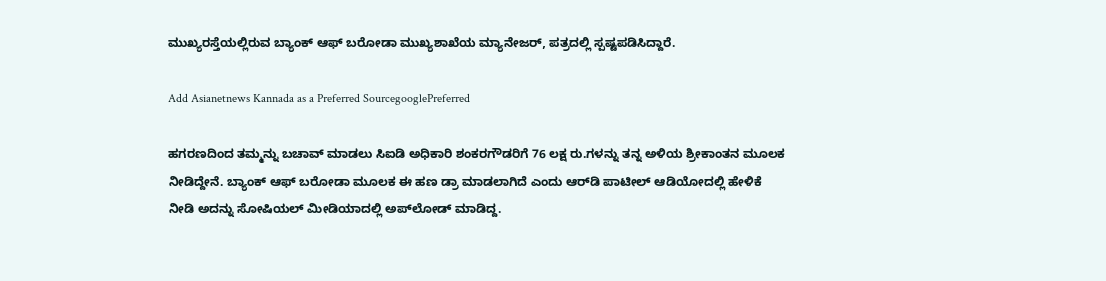ಮುಖ್ಯರಸ್ತೆಯಲ್ಲಿರುವ ಬ್ಯಾಂಕ್‌ ಆಫ್‌ ಬರೋಡಾ ಮುಖ್ಯಶಾಖೆಯ ಮ್ಯಾನೇಜರ್‌, ಪತ್ರದಲ್ಲಿ ಸ್ಪಷ್ಟಪಡಿಸಿದ್ದಾರೆ.

Add Asianetnews Kannada as a Preferred SourcegooglePreferred

ಹಗರಣದಿಂದ ತಮ್ಮನ್ನು ಬಚಾವ್‌ ಮಾಡಲು ಸಿಐಡಿ ಅಧಿಕಾರಿ ಶಂಕರಗೌಡರಿಗೆ 76 ಲಕ್ಷ ರು.ಗಳನ್ನು ತನ್ನ ಅಳಿಯ ಶ್ರೀಕಾಂತನ ಮೂಲಕ ನೀಡಿದ್ದೇನೆ. ಬ್ಯಾಂಕ್‌ ಆಫ್‌ ಬರೋಡಾ ಮೂಲಕ ಈ ಹಣ ಡ್ರಾ ಮಾಡಲಾಗಿದೆ ಎಂದು ಆರ್‌ಡಿ ಪಾಟೀಲ್‌ ಆಡಿಯೋದಲ್ಲಿ ಹೇಳಿಕೆ ನೀಡಿ ಅದನ್ನು ಸೋಷಿಯಲ್‌ ಮೀಡಿಯಾದಲ್ಲಿ ಅಪ್‌ಲೋಡ್‌ ಮಾಡಿದ್ದ.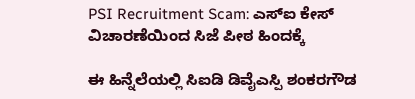PSI Recruitment Scam: ಎಸ್‌ಐ ಕೇಸ್‌ ವಿಚಾರಣೆಯಿಂದ ಸಿಜೆ ಪೀಠ ಹಿಂದಕ್ಕೆ

ಈ ಹಿನ್ನೆಲೆಯಲ್ಲಿ ಸಿಐಡಿ ಡಿವೈಎಸ್ಪಿ ಶಂಕರಗೌಡ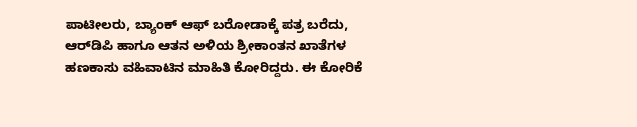ಪಾಟೀಲರು, ಬ್ಯಾಂಕ್‌ ಆಫ್‌ ಬರೋಡಾಕ್ಕೆ ಪತ್ರ ಬರೆದು, ಆರ್‌ಡಿಪಿ ಹಾಗೂ ಆತನ ಅಳಿಯ ಶ್ರೀಕಾಂತನ ಖಾತೆಗಳ ಹಣಕಾಸು ವಹಿವಾಟಿನ ಮಾಹಿತಿ ಕೋರಿದ್ದರು. ಈ ಕೋರಿಕೆ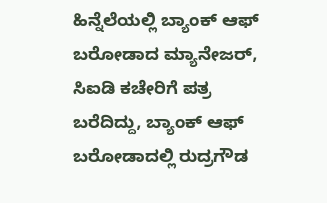ಹಿನ್ನೆಲೆಯಲ್ಲಿ ಬ್ಯಾಂಕ್‌ ಆಫ್‌ ಬರೋಡಾದ ಮ್ಯಾನೇಜರ್‌, ಸಿಐಡಿ ಕಚೇರಿಗೆ ಪತ್ರ ಬರೆದಿದ್ದು, ಬ್ಯಾಂಕ್‌ ಆಫ್‌ ಬರೋಡಾದಲ್ಲಿ ರುದ್ರಗೌಡ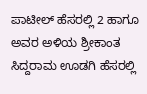ಪಾಟೀಲ್‌ ಹೆಸರಲ್ಲಿ 2 ಹಾಗೂ ಅವರ ಅಳಿಯ ಶ್ರೀಕಾಂತ ಸಿದ್ದರಾಮ ಊಡಗಿ ಹೆಸರಲ್ಲಿ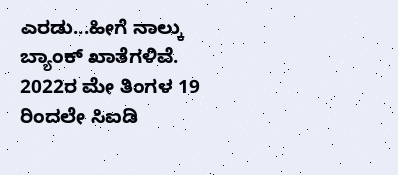ಎರಡು...ಹೀಗೆ ನಾಲ್ಕು ಬ್ಯಾಂಕ್‌ ಖಾತೆಗಳಿವೆ. 2022ರ ಮೇ ತಿಂಗಳ 19 ರಿಂದಲೇ ಸಿಐಡಿ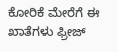ಕೋರಿಕೆ ಮೇರೆಗೆ ಈ ಖಾತೆಗಳು ಫ್ರೀಜ್‌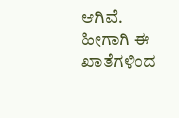ಆಗಿವೆ. ಹೀಗಾಗಿ ಈ ಖಾತೆಗಳಿಂದ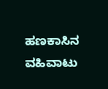ಹಣಕಾಸಿನ ವಹಿವಾಟು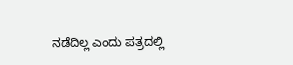ನಡೆದಿಲ್ಲ ಎಂದು ಪತ್ರದಲ್ಲಿ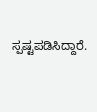ಸ್ಪಷ್ಟಪಡಿಸಿದ್ದಾರೆ.